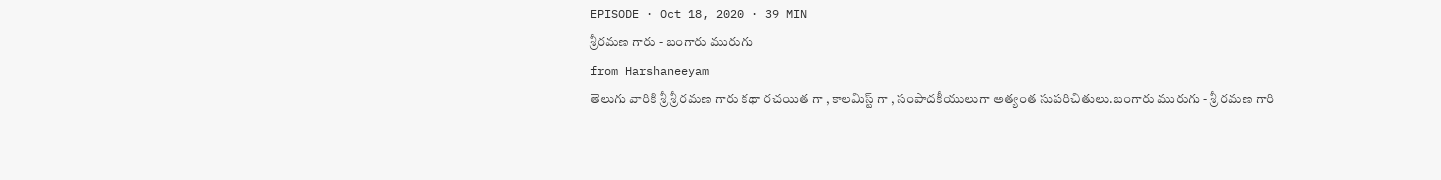EPISODE · Oct 18, 2020 · 39 MIN
శ్రీరమణ గారు - బంగారు మురుగు
from Harshaneeyam
తెలుగు వారికి శ్రీ శ్రీ రమణ గారు కథా రచయిత గా , కాలమిస్ట్ గా , సంపాదకీయులుగా అత్యంత సుపరిచితులు.బంగారు మురుగు - శ్రీ రమణ గారి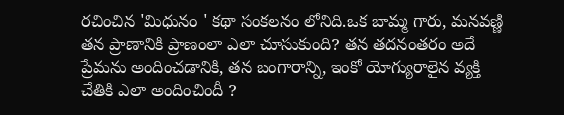రచించిన 'మిధునం ' కథా సంకలనం లోనిది.ఒక బామ్మ గారు, మనవణ్ణి తన ప్రాణానికి ప్రాణంలా ఎలా చూసుకుంది? తన తదనంతరం అదే ప్రేమను అందించడానికి, తన బంగారాన్ని, ఇంకో యోగ్యురాలైన వ్యక్తి చేతికి ఎలా అందించిందీ ?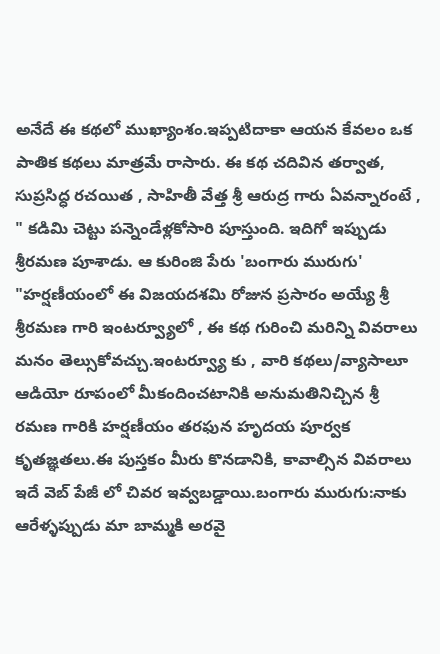అనేదే ఈ కథలో ముఖ్యాంశం.ఇప్పటిదాకా ఆయన కేవలం ఒక పాతిక కథలు మాత్రమే రాసారు. ఈ కథ చదివిన తర్వాత, సుప్రసిద్ధ రచయిత , సాహితీ వేత్త శ్రీ ఆరుద్ర గారు ఏవన్నారంటే , " కడిమి చెట్టు పన్నెండేళ్లకోసారి పూస్తుంది. ఇదిగో ఇప్పుడు శ్రీరమణ పూశాడు. ఆ కురింజి పేరు 'బంగారు మురుగు' "హర్షణీయంలో ఈ విజయదశమి రోజున ప్రసారం అయ్యే శ్రీ శ్రీరమణ గారి ఇంటర్వ్యూలో , ఈ కథ గురించి మరిన్ని వివరాలు మనం తెల్సుకోవచ్చు.ఇంటర్వ్యూ కు , వారి కథలు/వ్యాసాలూ ఆడియో రూపంలో మీకందించటానికి అనుమతినిచ్చిన శ్రీ రమణ గారికి హర్షణీయం తరఫున హృదయ పూర్వక కృతజ్ఞతలు.ఈ పుస్తకం మీరు కొనడానికి, కావాల్సిన వివరాలు ఇదే వెబ్ పేజీ లో చివర ఇవ్వబడ్డాయి.బంగారు మురుగు:నాకు ఆరేళ్ళప్పుడు మా బామ్మకి అరవై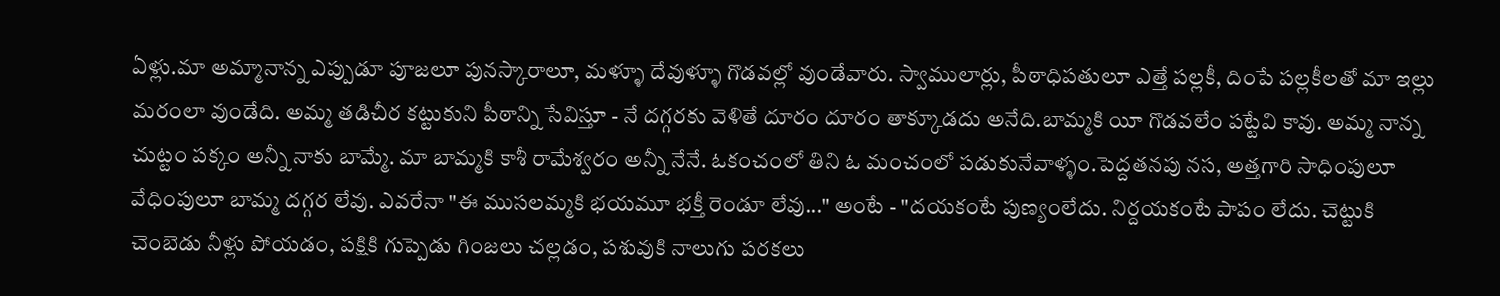ఏళ్లు.మా అమ్మానాన్న ఎప్పుడూ పూజలూ పునస్కారాలూ, మళ్ళూ దేవుళ్ళూ గొడవల్లో వుండేవారు. స్వాములార్లు, పీఠాధిపతులూ ఎత్తే పల్లకీ, దింపే పల్లకీలతో మా ఇల్లు మరంలా వుండేది. అమ్మ తడిచీర కట్టుకుని పీఠాన్ని సేవిస్తూ - నే దగ్గరకు వెళితే దూరం దూరం తాక్కూడదు అనేది.బామ్మకి యీ గొడవలేం పట్టేవి కావు. అమ్మ నాన్న చుట్టం పక్కం అన్నీ నాకు బామ్మే. మా బామ్మకి కాశీ రామేశ్వరం అన్నీ నేనే. ఓకంచంలో తిని ఓ మంచంలో పడుకునేవాళ్ళం.పెద్దతనపు నస, అత్తగారి సాధింపులూ వేధింపులూ బామ్మ దగ్గర లేవు. ఎవరేనా "ఈ ముసలమ్మకి భయమూ భక్తీ రెండూ లేవు..." అంటే - "దయకంటే పుణ్యంలేదు. నిర్దయకంటే పాపం లేదు. చెట్టుకి చెంబెడు నీళ్లు పోయడం, పక్షికి గుప్పెడు గింజలు చల్లడం, పశువుకి నాలుగు పరకలు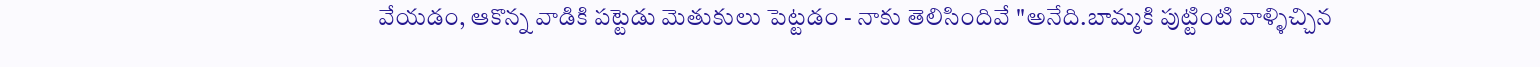వేయడం, ఆకొన్న వాడికి పట్టెడు మెతుకులు పెట్టడం - నాకు తెలిసిందివే "అనేది.బామ్మకి పుట్టింటి వాళ్ళిచ్చిన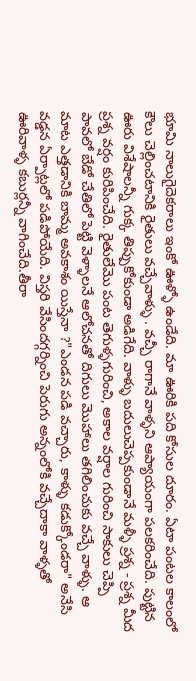భూమి నాలుగైదెకరాలు ఇంకో ఊళ్ళో ఉండేది. మా ఊరికి పది కోసుల దూరం. ఏటా పంటల కాలంలో కౌలు చెల్లించటానికి రైతులు వచ్చేవాళ్ళు . వచ్చీ రాగానే వాళ్ళని ఆప్యాయంగా పలకరించేది. పుట్టిన ఊరు విశేషాలన్నీ గుక్క తిప్పుకోకుండా అడిగేది. వాళ్ళు బదులుచెప్పకుండానే మళ్ళీ ప్రశ్న - ప్రశ్న మీద ప్రశ్న వర్షం కురిపించేది. రైతులేమొ పంట తెగుళ్ళగురించి, అకాల వర్షాల గురించి సాకులు చెప్పి పావలో బేడో చేతిలో పెట్టి వెళ్ళాలనే ఆలోచనతో దిగులు మొహాలు తగిలించుకు వచ్చే వాళ్ళు. ఆ మాట ఎత్తడానికి బామ్మ అవకాశం యిస్తేనా ?"ఎండన పడి వచ్చారు, కాళ్ళు కడుక్కోండరా" అనేసి వడ్డన ఏర్పాట్లలో పడిపోయేది. విస్తరి వేసిందగ్గర్నించి పెరుగు అన్నంలోకి వచ్చేదాకా వాళ్ళతో ఊరివాళ్ళ కబుర్లన్నీ వాగించేది.తీరా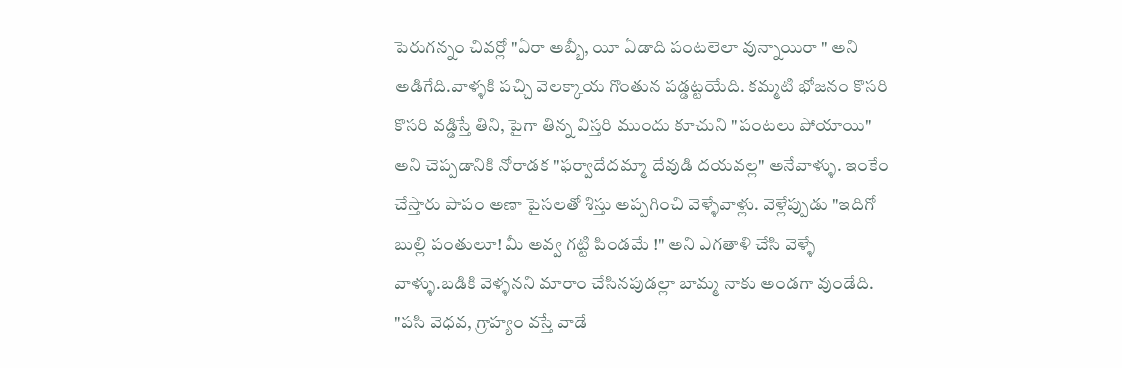పెరుగన్నం చివర్లో "ఏరా అబ్బీ, యీ ఏడాది పంటలెలా వున్నాయిరా " అని అడిగేది.వాళ్ళకి పచ్చి వెలక్కాయ గొంతున పడ్డట్టయేది. కమ్మటి భోజనం కొసరి కొసరి వడ్డిస్తే తిని, పైగా తిన్న విస్తరి ముందు కూచుని "పంటలు పోయాయి" అని చెప్పడానికి నోరాడక "ఫర్వాదేదమ్మా దేవుడి దయవల్ల" అనేవాళ్ళు. ఇంకేం చేస్తారు పాపం అణా పైసలతో శిస్తు అప్పగించి వెళ్ళేవాళ్లు. వెళ్లేప్పుడు "ఇదిగో బుల్లి పంతులూ! మీ అవ్వ గట్టి పిండమే !" అని ఎగతాళి చేసి వెళ్ళే వాళ్ళు.బడికి వెళ్ళనని మారాం చేసినపుడల్లా బామ్మ నాకు అండగా వుండేది. "పసి వెధవ, గ్రాహ్యం వస్తే వాడే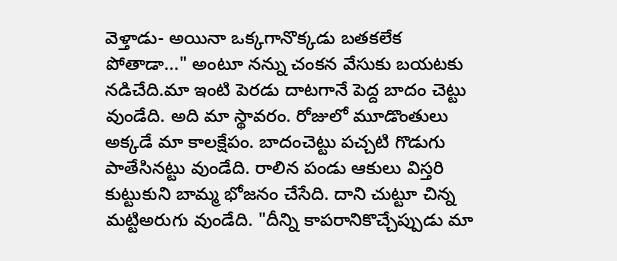వెళ్తాడు- అయినా ఒక్కగానొక్కడు బతకలేక పోతాడా..." అంటూ నన్ను చంకన వేసుకు బయటకు నడిచేది.మా ఇంటి పెరడు దాటగానే పెద్ద బాదం చెట్టు వుండేది. అది మా స్థావరం. రోజులో మూడొంతులు అక్కడే మా కాలక్షేపం. బాదంచెట్టు పచ్చటి గొడుగు పాతేసినట్టు వుండేది. రాలిన పండు ఆకులు విస్తరి కుట్టుకుని బామ్మ భోజనం చేసేది. దాని చుట్టూ చిన్న మట్టిఅరుగు వుండేది. "దీన్ని కాపరానికొచ్చేప్పుడు మా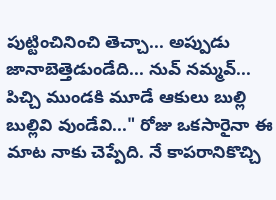పుట్టించినించి తెచ్చా... అప్పుడు జానాబెత్తెడుండేది... నువ్ నమ్మవ్... పిచ్చి ముండకి మూడే ఆకులు బుల్లి బుల్లివి వుండేవి..." రోజు ఒకసారైనా ఈ మాట నాకు చెప్పేది. నే కాపరానికొచ్చి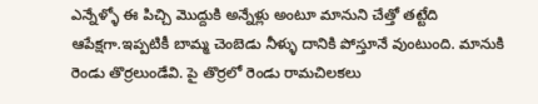ఎన్నేళ్ళో ఈ పిచ్చి మొద్దుకి అన్నేళ్లు అంటూ మానుని చేత్తో తట్టేది ఆపేక్షగా.ఇప్పటికీ బామ్మ చెంబెడు నీళ్ళు దానికి పోస్తూనే వుంటుంది. మానుకి రెండు తొర్రలుండేవి. పై తొర్రలో రెండు రామచిలకలు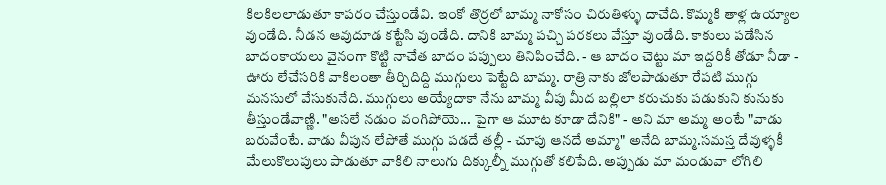కిలకిలలాడుతూ కాపరం చేస్తుండేవి. ఇంకో తొర్రలో బామ్మ నాకోసం చిరుతిళ్ళు దాచేది. కొమ్మకి తాళ్ల ఉయ్యాల వుండేది. నీడన ఆవుదూడ కట్టేసి వుండేది. దానికి బామ్మ పచ్చి పరకలు వేస్తూ వుండేది. కాకులు పడేసిన బాదంకాయలు వైనంగా కొట్టి నాచేత బాదం పప్పులు తినిపించేది. - ఆ బాదం చెట్టు మా ఇద్దరికీ తోడూ నీడా - ఊరు లేచేసరికి వాకిలంతా తీర్చిదిద్ది ముగ్గులు పెట్టేది బామ్మ. రాత్రి నాకు జోలపాడుతూ రేపటి ముగ్గు మనసులో వేసుకునేది. ముగ్గులు అయ్యేదాకా నేను బామ్మ వీపు మీద బల్లిలా కరుచుకు పడుకుని కునుకు తీస్తుండేవాణ్ణి. "అసలే నడుం వంగిపోయె... పైగా ఆ మూట కూడా దేనికి" - అని మా అమ్మ అంటే "వాడు బరువేంటే. వాడు వీపున లేపోతే ముగ్గు పడదే తల్లీ - చూపు ఆనదే అమ్మా" అనేది బామ్మ.సమస్త దేవుళ్ళకీ మేలుకొలుపులు పాడుతూ వాకిలి నాలుగు దిక్కుల్నీ ముగ్గుతో కలిపేది. అప్పుడు మా మండువా లోగిలి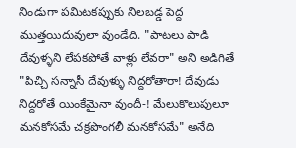నిండుగా పమిటకప్పుకు నిలబడ్డ పెద్ద ముత్తయిదువులా వుండేది. "పాటలు పాడి దేవుళ్ళని లేపకపోతే వాళ్లు లేవరా" అని అడిగితే "పిచ్చి సన్నాసీ దేవుళ్ళు నిద్దరోతారా! దేవుడు నిద్దరోతే యింకేమైనా వుందీ-! మేలుకొలుపులూ మనకోసమే చక్రపొంగలీ మనకోసమే" అనేది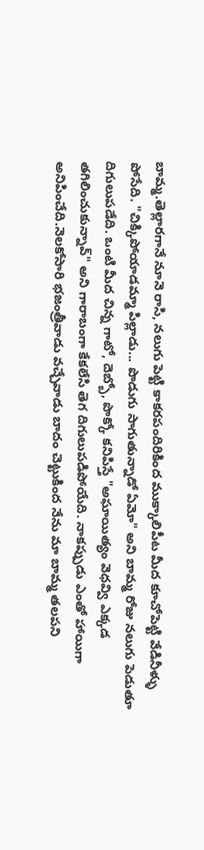బామ్మ.తెల్లారగానే నూనె రాసి, నలుగు పెట్టి కాకరపందిరికింద ముక్కాలిపీట మీద కూచోపెట్టి వేడినీళ్ళు పోసేది. "చిక్కిపోయాడమ్మా పిల్లాడు... పొడుగు సాగుతున్నాడో ఏమో" అని బామ్మ రోజు నలుగు పెడుతూ దిగులుపడేది. ఒంటి మీద చిన్న గాటో, దెబ్బో, పొక్కో కనిపిస్తే "అఘాయిత్యం వెధవ్వి ఎక్కడ తగిలించుకున్నావ్" అని గారాబంగా కేకలేసి తెగ దిగులుపడిపోయేది. నాకప్పుడు ఎంతో హాయిగా అనిపించేది.నెలకోసారి భజంత్రీవాడు వచ్చేవాడు బాదం చెట్టుకింద నేను మా బామ్మ తలపని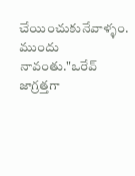చేయించుకునేవాళ్ళం. ముందు నావంతు."ఒరేవ్ జాగ్రత్తగా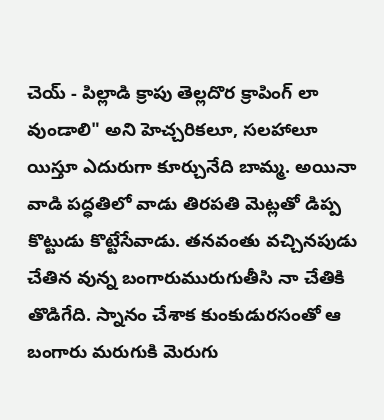చెయ్ - పిల్లాడి క్రాపు తెల్లదొర క్రాపింగ్ లా వుండాలి" అని హెచ్చరికలూ, సలహాలూ యిస్తూ ఎదురుగా కూర్చునేది బామ్మ. అయినా వాడి పద్ధతిలో వాడు తిరపతి మెట్లతో డిప్ప కొట్టుడు కొట్టేసేవాడు. తనవంతు వచ్చినపుడు చేతిన వున్న బంగారుమురుగుతీసి నా చేతికి తొడిగేది. స్నానం చేశాక కుంకుడురసంతో ఆ బంగారు మరుగుకి మెరుగు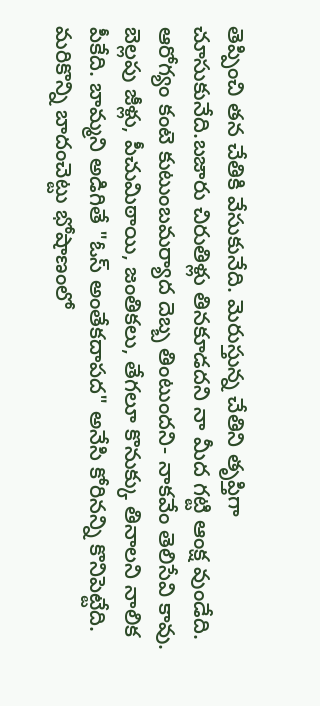తెప్పించి తన చేతికి వేసుకునేది. మెరుస్తున్న చేతిని తృప్తిగా చూసుకునేది.బజారు చిరుతిళ్లు తినకూడదని నా మీద గట్టి ఆంక్ష వుండేది. ఆరోగ్యం కంటె కుటుంబమర్యాద దెబ్బ తింటుందని- నాకవేం తెలిసేవి కావు. బెల్లపు జీళ్లు, పీచుమిఠాయి, జంతికలు, తేగలూ కొనుక్కు తినాలని నాలిక పీకేది. బామ్మని అడిగితే "ఓస్ అంతేకదాపద" అనేసి కోరినన్ని కొనిపెట్టేది. మరికొన్ని బాదంచెట్టు భోషాణంలో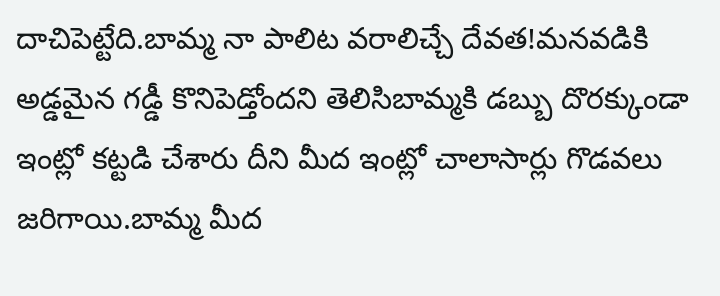దాచిపెట్టేది.బామ్మ నా పాలిట వరాలిచ్చే దేవత!మనవడికి అడ్డమైన గడ్డీ కొనిపెడ్తోందని తెలిసిబామ్మకి డబ్బు దొరక్కుండా ఇంట్లో కట్టడి చేశారు దీని మీద ఇంట్లో చాలాసార్లు గొడవలు జరిగాయి.బామ్మ మీద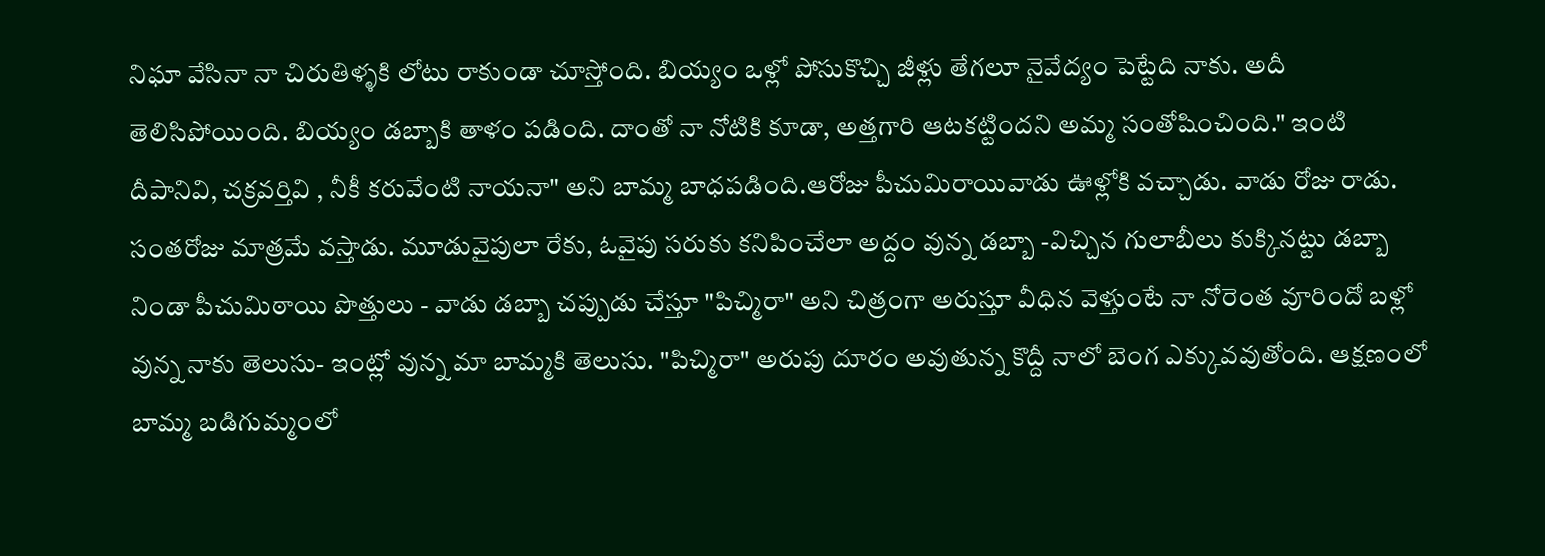నిఘా వేసినా నా చిరుతిళ్ళకి లోటు రాకుండా చూస్తోంది. బియ్యం ఒళ్లో పోసుకొచ్చి జీళ్లు తేగలూ నైవేద్యం పెట్టేది నాకు. అదీ తెలిసిపోయింది. బియ్యం డబ్బాకి తాళం పడింది. దాంతో నా నోటికి కూడా, అత్తగారి ఆటకట్టిందని అమ్మ సంతోషించింది." ఇంటి దీపానివి, చక్రవర్తివి , నీకీ కరువేంటి నాయనా" అని బామ్మ బాధపడింది.ఆరోజు పీచుమిరాయివాడు ఊళ్లోకి వచ్చాడు. వాడు రోజు రాడు. సంతరోజు మాత్రమే వస్తాడు. మూడువైపులా రేకు, ఓవైపు సరుకు కనిపించేలా అద్దం వున్న డబ్బా -విచ్చిన గులాబీలు కుక్కినట్టు డబ్బా నిండా పీచుమిఠాయి పొత్తులు - వాడు డబ్బా చప్పుడు చేస్తూ "పిచ్మిరా" అని చిత్రంగా అరుస్తూ వీధిన వెళ్తుంటే నా నోరెంత వూరిందో బళ్లో వున్న నాకు తెలుసు- ఇంట్లో వున్న మా బామ్మకి తెలుసు. "పిచ్మిరా" అరుపు దూరం అవుతున్న కొద్దీ నాలో బెంగ ఎక్కువవుతోంది. ఆక్షణంలో బామ్మ బడిగుమ్మంలో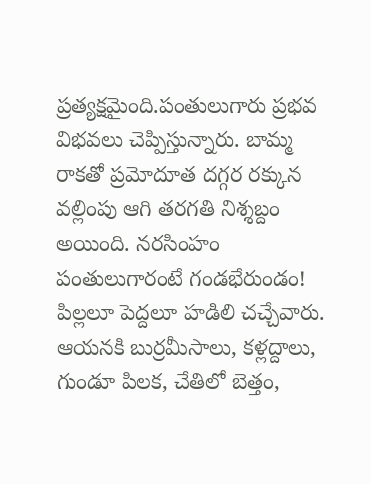ప్రత్యక్షమైంది.పంతులుగారు ప్రభవ విభవలు చెప్పిస్తున్నారు. బామ్మ రాకతో ప్రమోదూత దగ్గర రక్కున వల్లింపు ఆగి తరగతి నిశ్శబ్దం అయింది. నరసింహం పంతులుగారంటే గండభేరుండం! పిల్లలూ పెద్దలూ హడిలి చచ్చేవారు. ఆయనకి బుర్రమీసాలు, కళ్లద్దాలు, గుండూ పిలక, చేతిలో బెత్తం,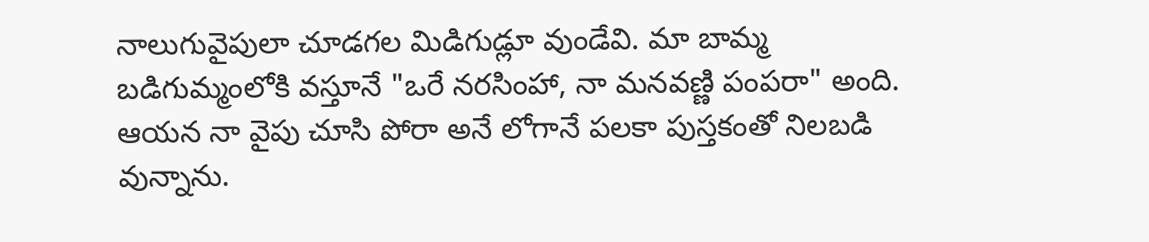నాలుగువైపులా చూడగల మిడిగుడ్లూ వుండేవి. మా బామ్మ బడిగుమ్మంలోకి వస్తూనే "ఒరే నరసింహా, నా మనవణ్ణి పంపరా" అంది. ఆయన నా వైపు చూసి పోరా అనే లోగానే పలకా పుస్తకంతో నిలబడి వున్నాను.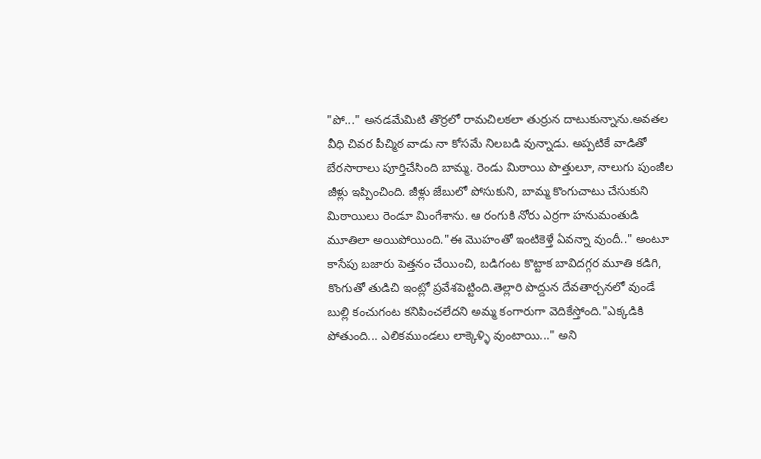"పో..." అనడమేమిటి తొర్రలో రామచిలకలా తుర్రున దాటుకున్నాను.అవతల వీధి చివర పీచ్మిఠ వాడు నా కోసమే నిలబడి వున్నాడు. అప్పటికే వాడితో బేరసారాలు పూర్తిచేసింది బామ్మ. రెండు మిఠాయి పొత్తులూ, నాలుగు పుంజీల జీళ్లు ఇప్పించింది. జీళ్లు జేబులో పోసుకుని, బామ్మ కొంగుచాటు చేసుకుని మిఠాయిలు రెండూ మింగేశాను. ఆ రంగుకి నోరు ఎర్రగా హనుమంతుడి మూతిలా అయిపోయింది."ఈ మొహంతో ఇంటికెళ్తే ఏవన్నా వుందీ.." అంటూ కాసేపు బజారు పెత్తనం చేయించి, బడిగంట కొట్టాక బావిదగ్గర మూతి కడిగి, కొంగుతో తుడిచి ఇంట్లో ప్రవేశపెట్టింది.తెల్లారి పొద్దున దేవతార్చనలో వుండే బుల్లి కంచుగంట కనిపించలేదని అమ్మ కంగారుగా వెదికేస్తోంది."ఎక్కడికి పోతుంది... ఎలికముండలు లాక్కెళ్ళి వుంటాయి..." అని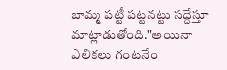బామ్మ పట్టీ పట్టనట్టు సద్దేస్తూ మాట్లాడుతోంది."అయినా ఎలికలు గంటనేం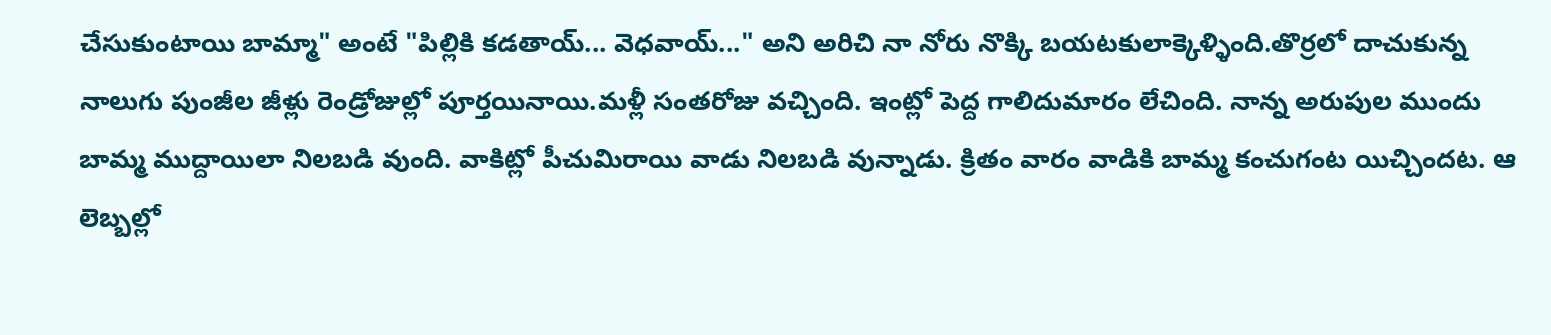చేసుకుంటాయి బామ్మా" అంటే "పిల్లికి కడతాయ్... వెధవాయ్..." అని అరిచి నా నోరు నొక్కి బయటకులాక్కెళ్ళింది.తొర్రలో దాచుకున్న నాలుగు పుంజీల జీళ్లు రెండ్రోజుల్లో పూర్తయినాయి.మళ్లీ సంతరోజు వచ్చింది. ఇంట్లో పెద్ద గాలిదుమారం లేచింది. నాన్న అరుపుల ముందు బామ్మ ముద్దాయిలా నిలబడి వుంది. వాకిట్లో పీచుమిరాయి వాడు నిలబడి వున్నాడు. క్రితం వారం వాడికి బామ్మ కంచుగంట యిచ్చిందట. ఆ లెబ్బల్లో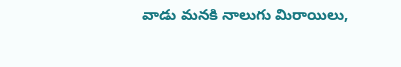వాడు మనకి నాలుగు మిరాయిలు,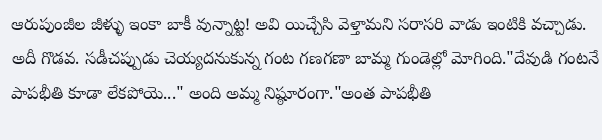ఆరుపుంజీల జీళ్ళు ఇంకా బాకీ వున్నాట్ట! అవి యిచ్చేసి వెళ్తామని సరాసరి వాడు ఇంటికి వచ్చాడు. అదీ గొడవ. సడీచప్పుడు చెయ్యదనుకున్న గంట గణగణా బామ్మ గుండెల్లో మోగింది."దేవుడి గంటనే పాపభీతి కూడా లేకపోయె..." అంది అమ్మ నిష్ఠూరంగా."అంత పాపభీతి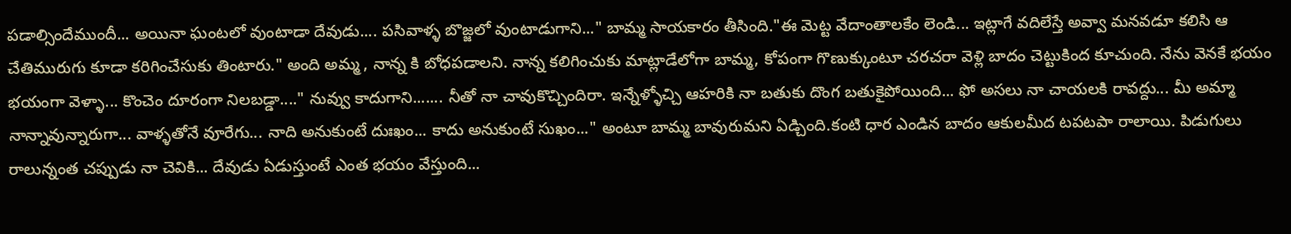పడాల్సిందేముందీ... అయినా ఘంటలో వుంటాడా దేవుడు.... పసివాళ్ళ బొజ్జలో వుంటాడుగాని..." బామ్మ సాయకారం తీసింది."ఈ మెట్ట వేదాంతాలకేం లెండి... ఇట్లాగే వదిలేస్తే అవ్వా మనవడూ కలిసి ఆ చేతిమురుగు కూడా కరిగించేసుకు తింటారు." అంది అమ్మ , నాన్న కి బోధపడాలని. నాన్న కలిగించుకు మాట్లాడేలోగా బామ్మ, కోపంగా గొణుక్కుంటూ చరచరా వెళ్లి బాదం చెట్టుకింద కూచుంది. నేను వెనకే భయం భయంగా వెళ్ళా... కొంచెం దూరంగా నిలబడ్డా...." నువ్వు కాదుగాని....... నీతో నా చావుకొచ్చిందిరా. ఇన్నేళ్ళోచ్చి ఆహరికి నా బతుకు దొంగ బతుకైపోయింది... ఫో అసలు నా చాయలకి రావద్దు... మీ అమ్మా నాన్నావున్నారుగా... వాళ్ళతోనే వూరేగు... నాది అనుకుంటే దుఃఖం... కాదు అనుకుంటే సుఖం..." అంటూ బామ్మ బావురుమని ఏడ్చింది.కంటి ధార ఎండిన బాదం ఆకులమీద టపటపా రాలాయి. పిడుగులు రాలున్నంత చప్పుడు నా చెవికి... దేవుడు ఏడుస్తుంటే ఎంత భయం వేస్తుంది...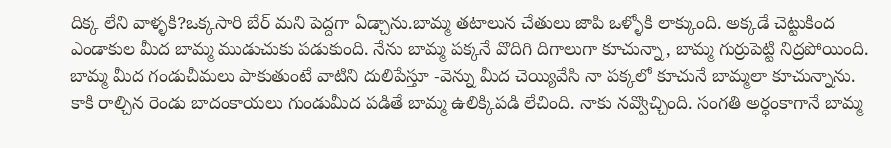దిక్క లేని వాళ్ళకి?ఒక్కసారి బేర్ మని పెద్దగా ఏడ్చాను.బామ్మ తటాలున చేతులు జాపి ఒళ్ళోకి లాక్కుంది. అక్కడే చెట్టుకింద ఎండాకుల మీద బామ్మ ముడుచుకు పడుకుంది. నేను బామ్మ పక్కనే వొదిగి దిగాలుగా కూచున్నా, బామ్మ గుర్రుపెట్టి నిద్రపోయింది. బామ్మ మీద గండుచీమలు పాకుతుంటే వాటిని దులిపేస్తూ -వెన్ను మీద చెయ్యివేసి నా పక్కలో కూచునే బామ్మలా కూచున్నాను. కాకి రాల్చిన రెండు బాదంకాయలు గుండుమీద పడితే బామ్మ ఉలిక్కిపడి లేచింది. నాకు నవ్వొచ్చింది. సంగతి అర్ధంకాగానే బామ్మ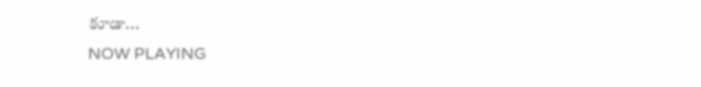కూడా...
NOW PLAYING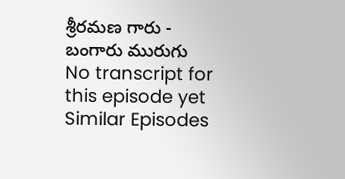శ్రీరమణ గారు - బంగారు మురుగు
No transcript for this episode yet
Similar Episodes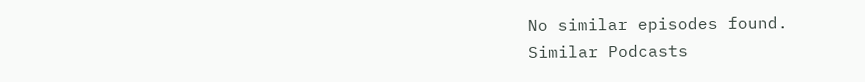No similar episodes found.
Similar Podcasts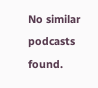No similar podcasts found.